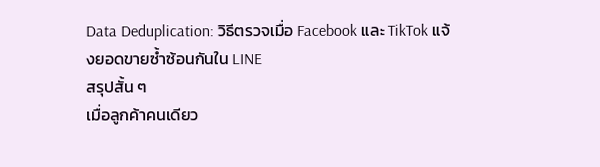Data Deduplication: วิธีตรวจเมื่อ Facebook และ TikTok แจ้งยอดขายซ้ำซ้อนกันใน LINE
สรุปสั้น ๆ
เมื่อลูกค้าคนเดียว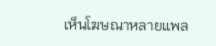เห็นโฆษณาหลายแพล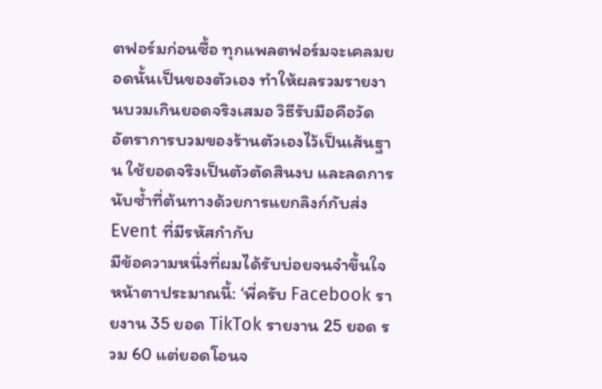ตฟอร์มก่อนซื้อ ทุกแพลตฟอร์มจะเคลมยอดนั้นเป็นของตัวเอง ทำให้ผลรวมรายงานบวมเกินยอดจริงเสมอ วิธีรับมือคือวัดอัตราการบวมของร้านตัวเองไว้เป็นเส้นฐาน ใช้ยอดจริงเป็นตัวตัดสินงบ และลดการนับซ้ำที่ต้นทางด้วยการแยกลิงก์กับส่ง Event ที่มีรหัสกำกับ
มีข้อความหนึ่งที่ผมได้รับบ่อยจนจำขึ้นใจ หน้าตาประมาณนี้: ‘พี่ครับ Facebook รายงาน 35 ยอด TikTok รายงาน 25 ยอด รวม 60 แต่ยอดโอนจ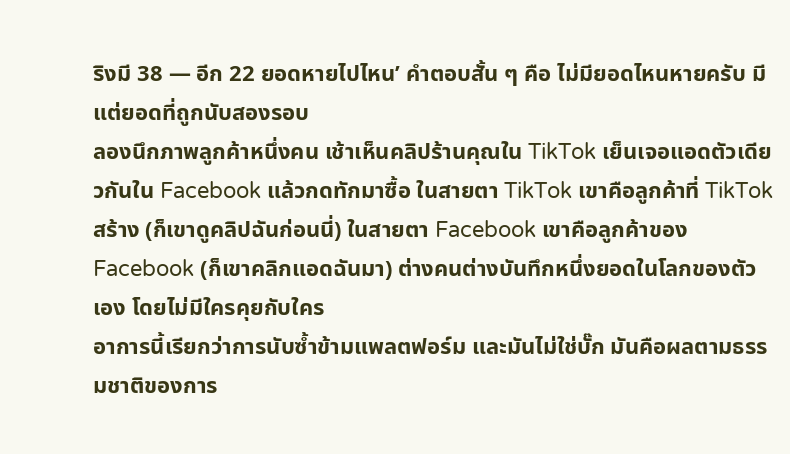ริงมี 38 — อีก 22 ยอดหายไปไหน’ คำตอบสั้น ๆ คือ ไม่มียอดไหนหายครับ มีแต่ยอดที่ถูกนับสองรอบ
ลองนึกภาพลูกค้าหนึ่งคน เช้าเห็นคลิปร้านคุณใน TikTok เย็นเจอแอดตัวเดียวกันใน Facebook แล้วกดทักมาซื้อ ในสายตา TikTok เขาคือลูกค้าที่ TikTok สร้าง (ก็เขาดูคลิปฉันก่อนนี่) ในสายตา Facebook เขาคือลูกค้าของ Facebook (ก็เขาคลิกแอดฉันมา) ต่างคนต่างบันทึกหนึ่งยอดในโลกของตัวเอง โดยไม่มีใครคุยกับใคร
อาการนี้เรียกว่าการนับซ้ำข้ามแพลตฟอร์ม และมันไม่ใช่บั๊ก มันคือผลตามธรรมชาติของการ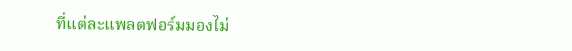ที่แต่ละแพลตฟอร์มมองไม่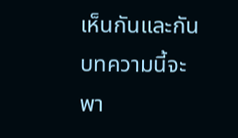เห็นกันและกัน บทความนี้จะพา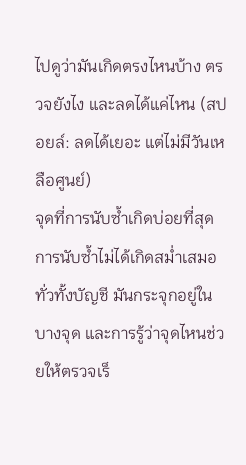ไปดูว่ามันเกิดตรงไหนบ้าง ตรวจยังไง และลดได้แค่ไหน (สปอยล์: ลดได้เยอะ แต่ไม่มีวันเหลือศูนย์)
จุดที่การนับซ้ำเกิดบ่อยที่สุด
การนับซ้ำไม่ได้เกิดสม่ำเสมอทั่วทั้งบัญชี มันกระจุกอยู่ในบางจุด และการรู้ว่าจุดไหนช่วยให้ตรวจเร็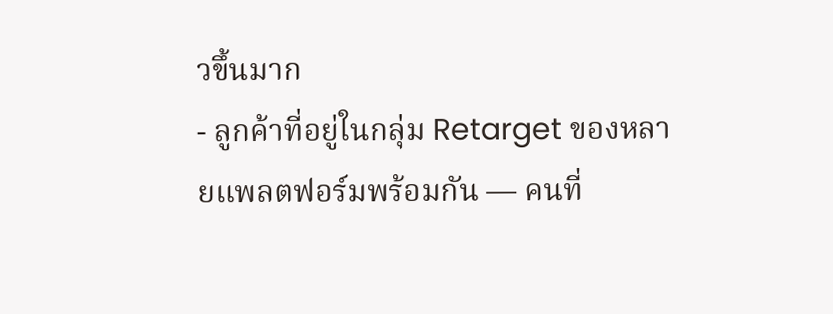วขึ้นมาก
- ลูกค้าที่อยู่ในกลุ่ม Retarget ของหลายแพลตฟอร์มพร้อมกัน — คนที่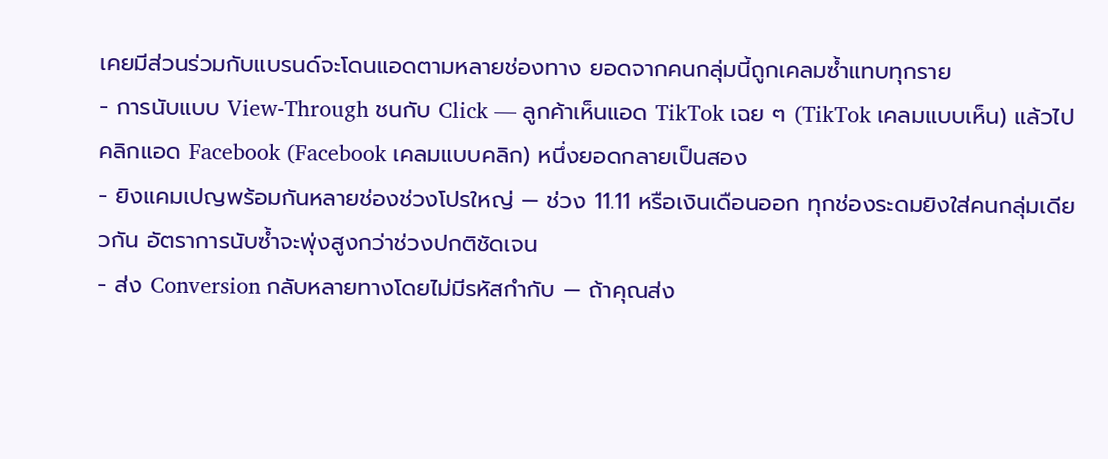เคยมีส่วนร่วมกับแบรนด์จะโดนแอดตามหลายช่องทาง ยอดจากคนกลุ่มนี้ถูกเคลมซ้ำแทบทุกราย
- การนับแบบ View-Through ชนกับ Click — ลูกค้าเห็นแอด TikTok เฉย ๆ (TikTok เคลมแบบเห็น) แล้วไปคลิกแอด Facebook (Facebook เคลมแบบคลิก) หนึ่งยอดกลายเป็นสอง
- ยิงแคมเปญพร้อมกันหลายช่องช่วงโปรใหญ่ — ช่วง 11.11 หรือเงินเดือนออก ทุกช่องระดมยิงใส่คนกลุ่มเดียวกัน อัตราการนับซ้ำจะพุ่งสูงกว่าช่วงปกติชัดเจน
- ส่ง Conversion กลับหลายทางโดยไม่มีรหัสกำกับ — ถ้าคุณส่ง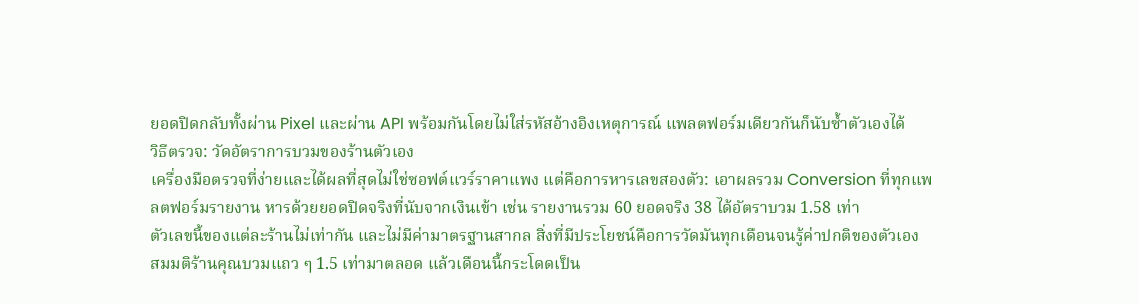ยอดปิดกลับทั้งผ่าน Pixel และผ่าน API พร้อมกันโดยไม่ใส่รหัสอ้างอิงเหตุการณ์ แพลตฟอร์มเดียวกันก็นับซ้ำตัวเองได้
วิธีตรวจ: วัดอัตราการบวมของร้านตัวเอง
เครื่องมือตรวจที่ง่ายและได้ผลที่สุดไม่ใช่ซอฟต์แวร์ราคาแพง แต่คือการหารเลขสองตัว: เอาผลรวม Conversion ที่ทุกแพลตฟอร์มรายงาน หารด้วยยอดปิดจริงที่นับจากเงินเข้า เช่น รายงานรวม 60 ยอดจริง 38 ได้อัตราบวม 1.58 เท่า
ตัวเลขนี้ของแต่ละร้านไม่เท่ากัน และไม่มีค่ามาตรฐานสากล สิ่งที่มีประโยชน์คือการวัดมันทุกเดือนจนรู้ค่าปกติของตัวเอง สมมติร้านคุณบวมแถว ๆ 1.5 เท่ามาตลอด แล้วเดือนนี้กระโดดเป็น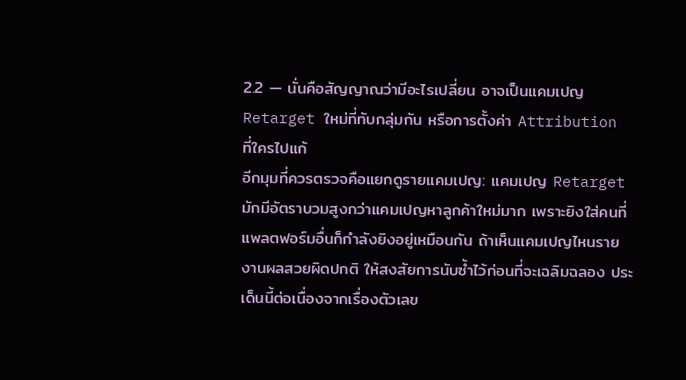2.2 — นั่นคือสัญญาณว่ามีอะไรเปลี่ยน อาจเป็นแคมเปญ Retarget ใหม่ที่ทับกลุ่มกัน หรือการตั้งค่า Attribution ที่ใครไปแก้
อีกมุมที่ควรตรวจคือแยกดูรายแคมเปญ: แคมเปญ Retarget มักมีอัตราบวมสูงกว่าแคมเปญหาลูกค้าใหม่มาก เพราะยิงใส่คนที่แพลตฟอร์มอื่นก็กำลังยิงอยู่เหมือนกัน ถ้าเห็นแคมเปญไหนรายงานผลสวยผิดปกติ ให้สงสัยการนับซ้ำไว้ก่อนที่จะเฉลิมฉลอง ประเด็นนี้ต่อเนื่องจากเรื่องตัวเลข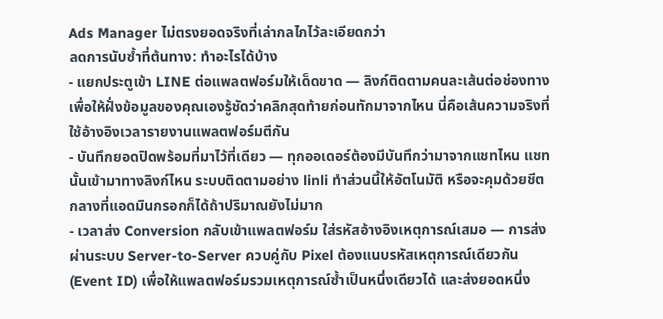Ads Manager ไม่ตรงยอดจริงที่เล่ากลไกไว้ละเอียดกว่า
ลดการนับซ้ำที่ต้นทาง: ทำอะไรได้บ้าง
- แยกประตูเข้า LINE ต่อแพลตฟอร์มให้เด็ดขาด — ลิงก์ติดตามคนละเส้นต่อช่องทาง เพื่อให้ฝั่งข้อมูลของคุณเองรู้ชัดว่าคลิกสุดท้ายก่อนทักมาจากไหน นี่คือเส้นความจริงที่ใช้อ้างอิงเวลารายงานแพลตฟอร์มตีกัน
- บันทึกยอดปิดพร้อมที่มาไว้ที่เดียว — ทุกออเดอร์ต้องมีบันทึกว่ามาจากแชทไหน แชทนั้นเข้ามาทางลิงก์ไหน ระบบติดตามอย่าง linli ทำส่วนนี้ให้อัตโนมัติ หรือจะคุมด้วยชีตกลางที่แอดมินกรอกก็ได้ถ้าปริมาณยังไม่มาก
- เวลาส่ง Conversion กลับเข้าแพลตฟอร์ม ใส่รหัสอ้างอิงเหตุการณ์เสมอ — การส่งผ่านระบบ Server-to-Server ควบคู่กับ Pixel ต้องแนบรหัสเหตุการณ์เดียวกัน (Event ID) เพื่อให้แพลตฟอร์มรวมเหตุการณ์ซ้ำเป็นหนึ่งเดียวได้ และส่งยอดหนึ่ง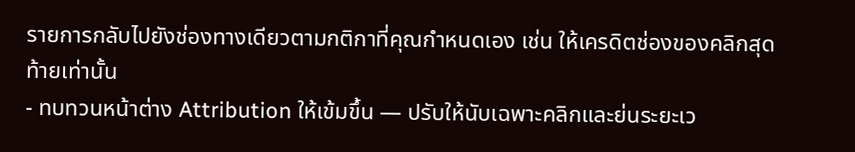รายการกลับไปยังช่องทางเดียวตามกติกาที่คุณกำหนดเอง เช่น ให้เครดิตช่องของคลิกสุดท้ายเท่านั้น
- ทบทวนหน้าต่าง Attribution ให้เข้มขึ้น — ปรับให้นับเฉพาะคลิกและย่นระยะเว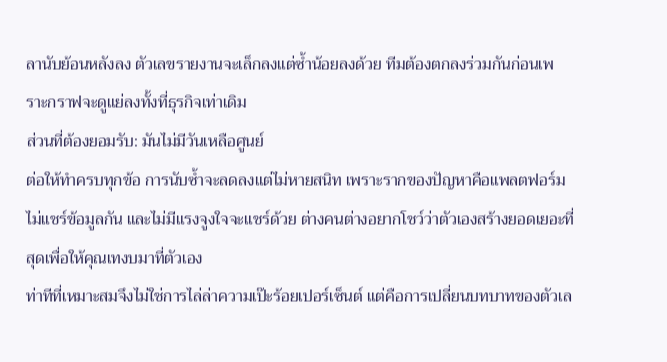ลานับย้อนหลังลง ตัวเลขรายงานจะเล็กลงแต่ซ้ำน้อยลงด้วย ทีมต้องตกลงร่วมกันก่อนเพราะกราฟจะดูแย่ลงทั้งที่ธุรกิจเท่าเดิม
ส่วนที่ต้องยอมรับ: มันไม่มีวันเหลือศูนย์
ต่อให้ทำครบทุกข้อ การนับซ้ำจะลดลงแต่ไม่หายสนิท เพราะรากของปัญหาคือแพลตฟอร์มไม่แชร์ข้อมูลกัน และไม่มีแรงจูงใจจะแชร์ด้วย ต่างคนต่างอยากโชว์ว่าตัวเองสร้างยอดเยอะที่สุดเพื่อให้คุณเทงบมาที่ตัวเอง
ท่าทีที่เหมาะสมจึงไม่ใช่การไล่ล่าความเป๊ะร้อยเปอร์เซ็นต์ แต่คือการเปลี่ยนบทบาทของตัวเล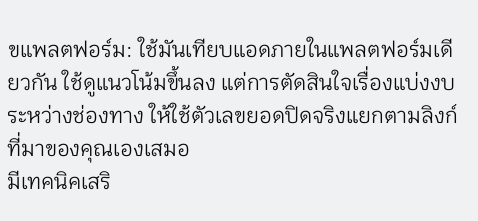ขแพลตฟอร์ม: ใช้มันเทียบแอดภายในแพลตฟอร์มเดียวกัน ใช้ดูแนวโน้มขึ้นลง แต่การตัดสินใจเรื่องแบ่งงบระหว่างช่องทาง ให้ใช้ตัวเลขยอดปิดจริงแยกตามลิงก์ที่มาของคุณเองเสมอ
มีเทคนิคเสริ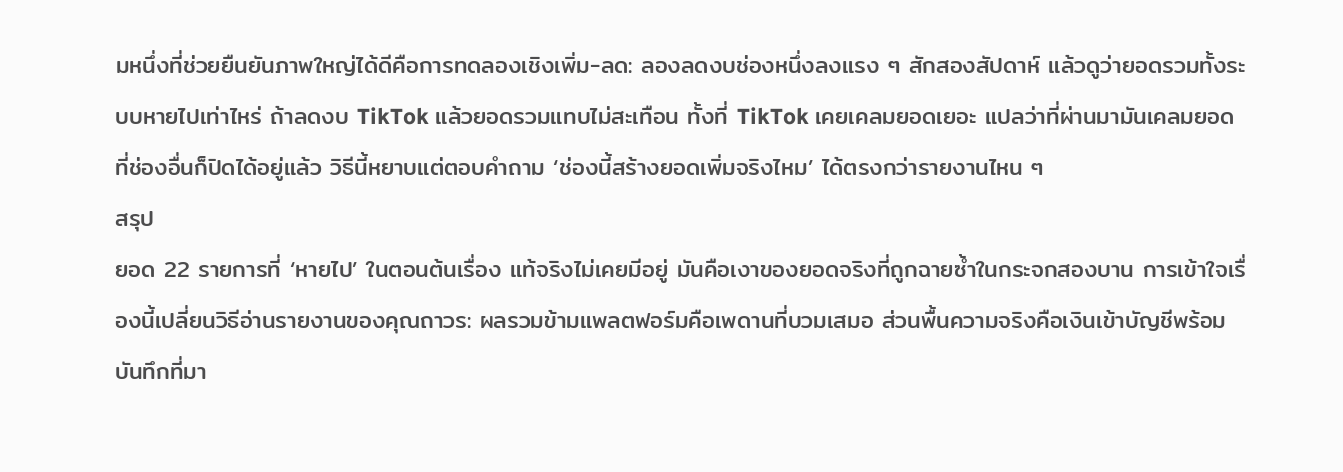มหนึ่งที่ช่วยยืนยันภาพใหญ่ได้ดีคือการทดลองเชิงเพิ่ม-ลด: ลองลดงบช่องหนึ่งลงแรง ๆ สักสองสัปดาห์ แล้วดูว่ายอดรวมทั้งระบบหายไปเท่าไหร่ ถ้าลดงบ TikTok แล้วยอดรวมแทบไม่สะเทือน ทั้งที่ TikTok เคยเคลมยอดเยอะ แปลว่าที่ผ่านมามันเคลมยอดที่ช่องอื่นก็ปิดได้อยู่แล้ว วิธีนี้หยาบแต่ตอบคำถาม ‘ช่องนี้สร้างยอดเพิ่มจริงไหม’ ได้ตรงกว่ารายงานไหน ๆ
สรุป
ยอด 22 รายการที่ ‘หายไป’ ในตอนต้นเรื่อง แท้จริงไม่เคยมีอยู่ มันคือเงาของยอดจริงที่ถูกฉายซ้ำในกระจกสองบาน การเข้าใจเรื่องนี้เปลี่ยนวิธีอ่านรายงานของคุณถาวร: ผลรวมข้ามแพลตฟอร์มคือเพดานที่บวมเสมอ ส่วนพื้นความจริงคือเงินเข้าบัญชีพร้อมบันทึกที่มา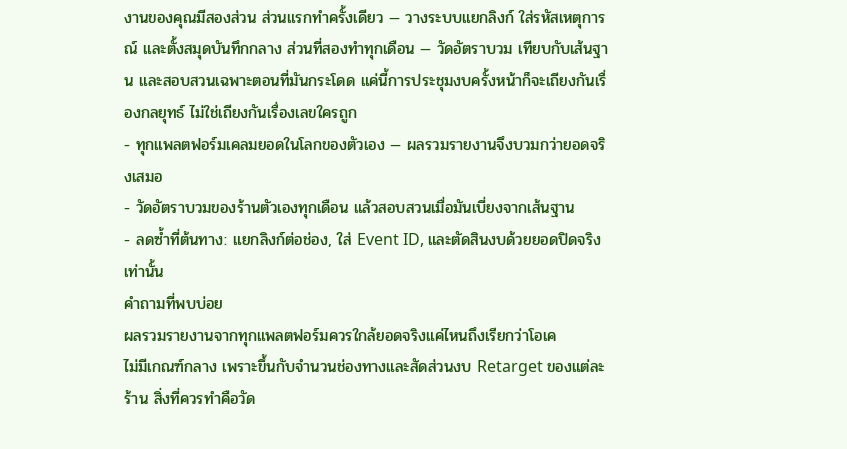งานของคุณมีสองส่วน ส่วนแรกทำครั้งเดียว — วางระบบแยกลิงก์ ใส่รหัสเหตุการณ์ และตั้งสมุดบันทึกกลาง ส่วนที่สองทำทุกเดือน — วัดอัตราบวม เทียบกับเส้นฐาน และสอบสวนเฉพาะตอนที่มันกระโดด แค่นี้การประชุมงบครั้งหน้าก็จะเถียงกันเรื่องกลยุทธ์ ไม่ใช่เถียงกันเรื่องเลขใครถูก
- ทุกแพลตฟอร์มเคลมยอดในโลกของตัวเอง — ผลรวมรายงานจึงบวมกว่ายอดจริงเสมอ
- วัดอัตราบวมของร้านตัวเองทุกเดือน แล้วสอบสวนเมื่อมันเบี่ยงจากเส้นฐาน
- ลดซ้ำที่ต้นทาง: แยกลิงก์ต่อช่อง, ใส่ Event ID, และตัดสินงบด้วยยอดปิดจริงเท่านั้น
คำถามที่พบบ่อย
ผลรวมรายงานจากทุกแพลตฟอร์มควรใกล้ยอดจริงแค่ไหนถึงเรียกว่าโอเค
ไม่มีเกณฑ์กลาง เพราะขึ้นกับจำนวนช่องทางและสัดส่วนงบ Retarget ของแต่ละร้าน สิ่งที่ควรทำคือวัด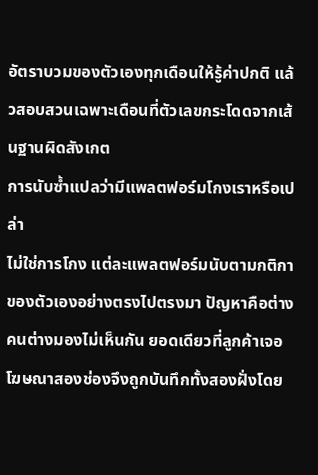อัตราบวมของตัวเองทุกเดือนให้รู้ค่าปกติ แล้วสอบสวนเฉพาะเดือนที่ตัวเลขกระโดดจากเส้นฐานผิดสังเกต
การนับซ้ำแปลว่ามีแพลตฟอร์มโกงเราหรือเปล่า
ไม่ใช่การโกง แต่ละแพลตฟอร์มนับตามกติกาของตัวเองอย่างตรงไปตรงมา ปัญหาคือต่างคนต่างมองไม่เห็นกัน ยอดเดียวที่ลูกค้าเจอโฆษณาสองช่องจึงถูกบันทึกทั้งสองฝั่งโดย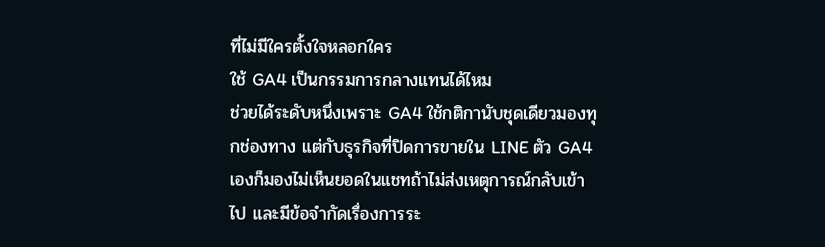ที่ไม่มีใครตั้งใจหลอกใคร
ใช้ GA4 เป็นกรรมการกลางแทนได้ไหม
ช่วยได้ระดับหนึ่งเพราะ GA4 ใช้กติกานับชุดเดียวมองทุกช่องทาง แต่กับธุรกิจที่ปิดการขายใน LINE ตัว GA4 เองก็มองไม่เห็นยอดในแชทถ้าไม่ส่งเหตุการณ์กลับเข้าไป และมีข้อจำกัดเรื่องการระ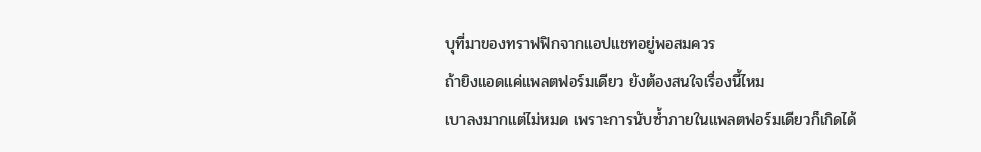บุที่มาของทราฟฟิกจากแอปแชทอยู่พอสมควร
ถ้ายิงแอดแค่แพลตฟอร์มเดียว ยังต้องสนใจเรื่องนี้ไหม
เบาลงมากแต่ไม่หมด เพราะการนับซ้ำภายในแพลตฟอร์มเดียวก็เกิดได้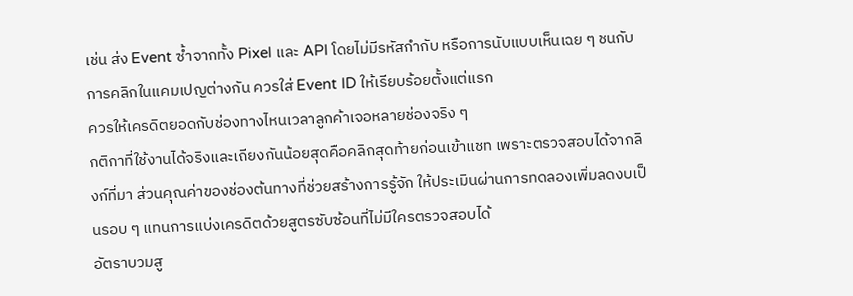เช่น ส่ง Event ซ้ำจากทั้ง Pixel และ API โดยไม่มีรหัสกำกับ หรือการนับแบบเห็นเฉย ๆ ชนกับการคลิกในแคมเปญต่างกัน ควรใส่ Event ID ให้เรียบร้อยตั้งแต่แรก
ควรให้เครดิตยอดกับช่องทางไหนเวลาลูกค้าเจอหลายช่องจริง ๆ
กติกาที่ใช้งานได้จริงและเถียงกันน้อยสุดคือคลิกสุดท้ายก่อนเข้าแชท เพราะตรวจสอบได้จากลิงก์ที่มา ส่วนคุณค่าของช่องต้นทางที่ช่วยสร้างการรู้จัก ให้ประเมินผ่านการทดลองเพิ่มลดงบเป็นรอบ ๆ แทนการแบ่งเครดิตด้วยสูตรซับซ้อนที่ไม่มีใครตรวจสอบได้
อัตราบวมสู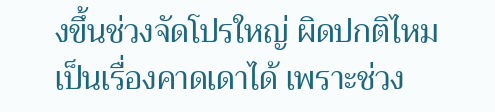งขึ้นช่วงจัดโปรใหญ่ ผิดปกติไหม
เป็นเรื่องคาดเดาได้ เพราะช่วง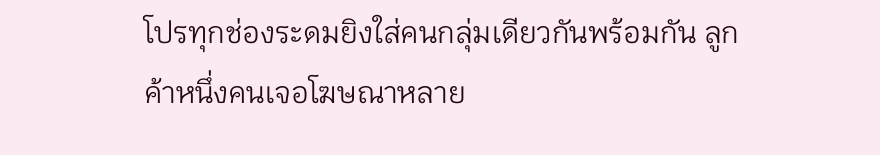โปรทุกช่องระดมยิงใส่คนกลุ่มเดียวกันพร้อมกัน ลูกค้าหนึ่งคนเจอโฆษณาหลาย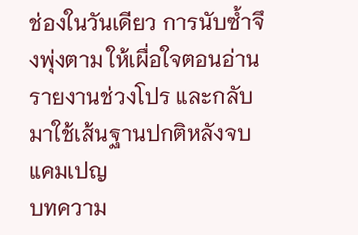ช่องในวันเดียว การนับซ้ำจึงพุ่งตาม ให้เผื่อใจตอนอ่านรายงานช่วงโปร และกลับมาใช้เส้นฐานปกติหลังจบแคมเปญ
บทความ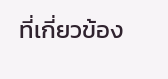ที่เกี่ยวข้อง